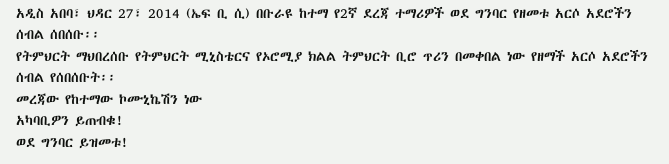አዲስ አበባ፣ ህዳር 27፣ 2014 (ኤፍ ቢ ሲ) በቡራዩ ከተማ የ2ኛ ደረጃ ተማሪዎች ወደ ግንባር የዘመቱ አርሶ አደሮችን ሰብል ሰበሰቡ፡፡
የትምህርት ማህበረሰቡ የትምህርት ሚኒስቴርና የኦሮሚያ ክልል ትምህርት ቢሮ ጥሪን በመቀበል ነው የዘማች አርሶ አደሮችን ሰብል የሰበሰቡት፡፡
መረጃው የከተማው ኮሙኒኬሽን ነው
አካባቢዎን ይጠብቁ!
ወደ ግንባር ይዝመቱ!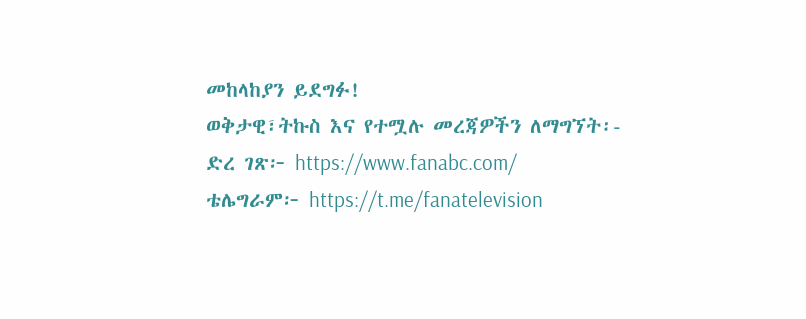መከላከያን ይደግፉ!
ወቅታዊ፣ትኩስ እና የተሟሉ መረጃዎችን ለማግኘት፡-
ድረ ገጽ፦ https://www.fanabc.com/
ቴሌግራም፦ https://t.me/fanatelevision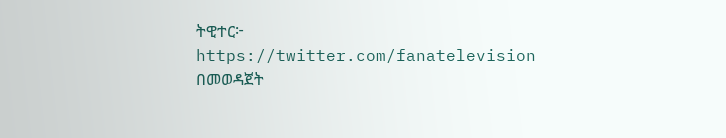ትዊተር፦ https://twitter.com/fanatelevision በመወዳጀት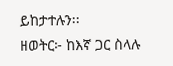ይከታተሉን፡፡
ዘወትር፦ ከእኛ ጋር ስላሉ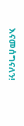እናመሰግናለን!